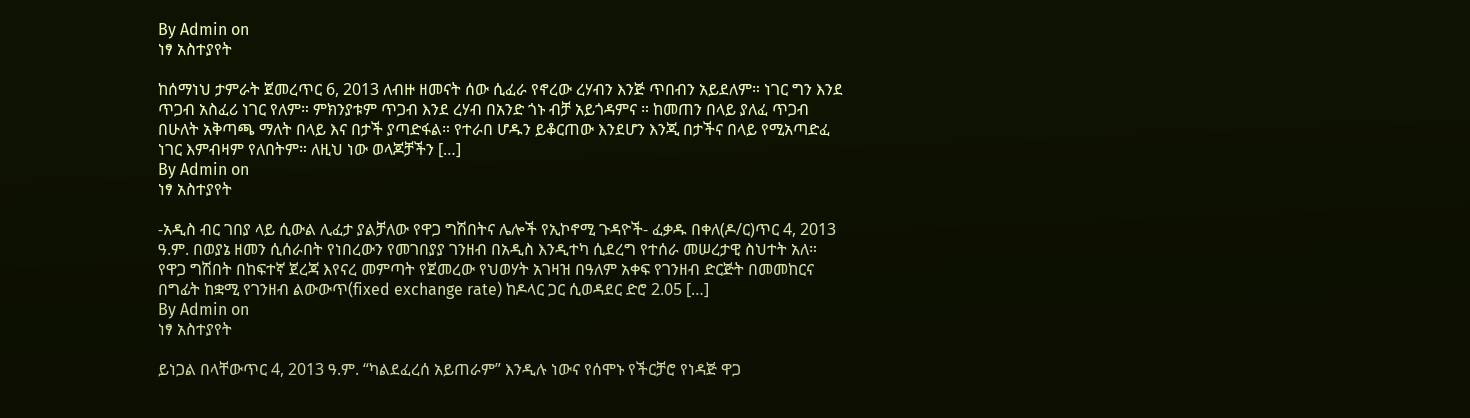By Admin on
ነፃ አስተያየት

ከሰማነህ ታምራት ጀመረጥር 6, 2013 ለብዙ ዘመናት ሰው ሲፈራ የኖረው ረሃብን እንጅ ጥበብን አይደለም። ነገር ግን እንደ ጥጋብ አስፈሪ ነገር የለም። ምክንያቱም ጥጋብ እንደ ረሃብ በአንድ ጎኑ ብቻ አይጎዳምና ። ከመጠን በላይ ያለፈ ጥጋብ በሁለት አቅጣጫ ማለት በላይ እና በታች ያጣድፋል። የተራበ ሆዱን ይቆርጠው እንደሆን እንጂ በታችና በላይ የሚአጣድፈ ነገር እምብዛም የለበትም። ለዚህ ነው ወላጆቻችን […]
By Admin on
ነፃ አስተያየት

-አዲስ ብር ገበያ ላይ ሲውል ሊፈታ ያልቻለው የዋጋ ግሽበትና ሌሎች የኢኮኖሚ ጉዳዮች- ፈቃዱ በቀለ(ዶ/ር)ጥር 4, 2013 ዓ.ም. በወያኔ ዘመን ሲሰራበት የነበረውን የመገበያያ ገንዘብ በአዲስ እንዲተካ ሲደረግ የተሰራ መሠረታዊ ስህተት አለ። የዋጋ ግሽበት በከፍተኛ ጀረጃ እየናረ መምጣት የጀመረው የህወሃት አገዛዝ በዓለም አቀፍ የገንዘብ ድርጅት በመመከርና በግፊት ከቋሚ የገንዘብ ልውውጥ(fixed exchange rate) ከዶላር ጋር ሲወዳደር ድሮ 2.05 […]
By Admin on
ነፃ አስተያየት

ይነጋል በላቸውጥር 4, 2013 ዓ.ም. “ካልደፈረሰ አይጠራም” እንዲሉ ነውና የሰሞኑ የችርቻሮ የነዳጅ ዋጋ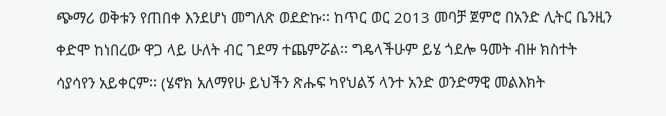ጭማሪ ወቅቱን የጠበቀ እንደሆነ መግለጽ ወደድኩ፡፡ ከጥር ወር 2013 መባቻ ጀምሮ በአንድ ሊትር ቤንዚን ቀድሞ ከነበረው ዋጋ ላይ ሁለት ብር ገደማ ተጨምሯል፡፡ ግዴላችሁም ይሄ ጎደሎ ዓመት ብዙ ክስተት ሳያሳየን አይቀርም፡፡ (ሄኖክ አለማየሁ ይህችን ጽሑፍ ካየህልኝ ላንተ አንድ ወንድማዊ መልእክት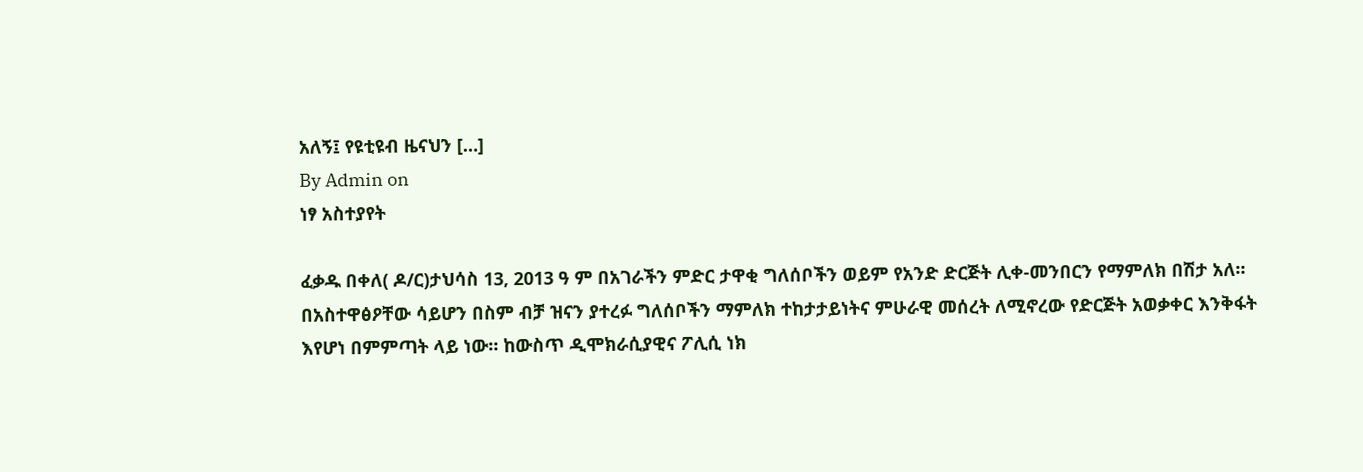አለኝ፤ የዩቲዩብ ዜናህን […]
By Admin on
ነፃ አስተያየት

ፈቃዱ በቀለ( ዶ/ር)ታህሳስ 13, 2013 ዓ ም በአገራችን ምድር ታዋቂ ግለሰቦችን ወይም የአንድ ድርጅት ሊቀ-መንበርን የማምለክ በሽታ አለ። በአስተዋፅዖቸው ሳይሆን በስም ብቻ ዝናን ያተረፉ ግለሰቦችን ማምለክ ተከታታይነትና ምሁራዊ መሰረት ለሚኖረው የድርጅት አወቃቀር እንቅፋት እየሆነ በምምጣት ላይ ነው። ከውስጥ ዲሞክራሲያዊና ፖሊሲ ነክ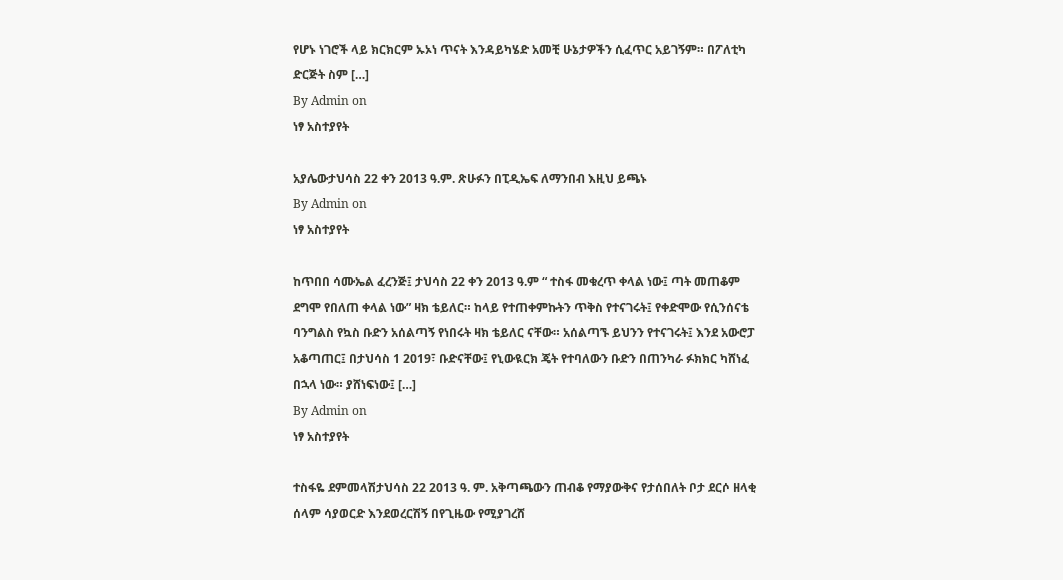የሆኑ ነገሮች ላይ ክርክርም ኡኦነ ጥናት እንዳይካሄድ አመቺ ሁኔታዎችን ሲፈጥር አይገኝም። በፖለቲካ ድርጅት ስም […]
By Admin on
ነፃ አስተያየት

አያሌውታህሳስ 22 ቀን 2013 ዓ.ም. ጽሁፉን በፒዲኤፍ ለማንበብ እዚህ ይጫኑ
By Admin on
ነፃ አስተያየት

ከጥበበ ሳሙኤል ፈረንጅ፤ ታህሳስ 22 ቀን 2013 ዓ.ም “ ተስፋ መቁረጥ ቀላል ነው፤ ጣት መጠቆም ደግሞ የበለጠ ቀላል ነው” ዛክ ቴይለር። ከላይ የተጠቀምኩትን ጥቅስ የተናገሩት፤ የቀድሞው የሲንሰናቴ ባንግልስ የኳስ ቡድን አሰልጣኝ የነበሩት ዛክ ቴይለር ናቸው። አሰልጣኙ ይህንን የተናገሩት፤ እንደ አውሮፓ አቆጣጠር፤ በታህሳስ 1 2019፣ ቡድናቸው፤ የኒውዪርክ ጄት የተባለውን ቡድን በጠንካራ ፉክክር ካሸነፈ በኋላ ነው። ያሸነፍነው፤ […]
By Admin on
ነፃ አስተያየት

ተስፋዬ ደምመላሽታህሳስ 22 2013 ዓ. ም. አቅጣጫውን ጠብቆ የማያውቅና የታሰበለት ቦታ ደርሶ ዘላቂ ሰላም ሳያወርድ እንደወረርሽኝ በየጊዜው የሚያገረሸ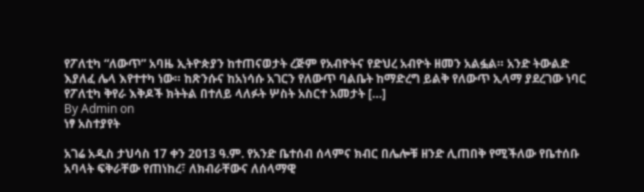የፖለቲካ “ለውጥ” አባዜ ኢትዮጵያን ከተጠናወታት ረጅም የአብዮትና የድህረ አብዮት ዘመን አልፏል። አንድ ትውልድ እያለፈ ሌላ እየተተካ ነው። ከጽንሱና ከአነሳሱ አገርን የለውጥ ባልቤት ከማድረግ ይልቅ የለውጥ ኢላማ ያደረገው ነባር የፖለቲካ ቅየራ እቅዶች ክትትል በተለይ ላለፉት ሦስት አስርተ አመታት […]
By Admin on
ነፃ አስተያየት

አገሬ አዲስ ታህሳስ 17 ቀን 2013 ዓ.ም. የአንድ ቤተሰብ ሰላምና ክብር በሌሎቹ ዘንድ ሊጠበቅ የሚችለው የቤተሰቡ አባላት ፍቅራቸው የጠነከረ፣ ለክብራቸውና ለሰላማዊ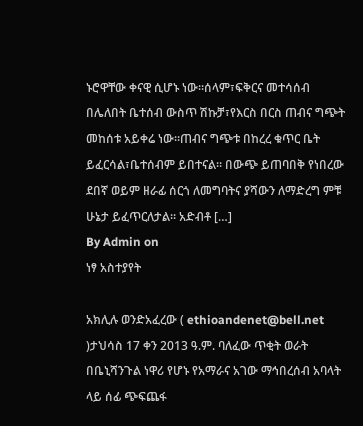ኑሮዋቸው ቀናዊ ሲሆኑ ነው።ሰላም፣ፍቅርና መተሳሰብ በሌለበት ቤተሰብ ውስጥ ሽኩቻ፣የእርስ በርስ ጠብና ግጭት መከሰቱ አይቀሬ ነው።ጠብና ግጭቱ በከረረ ቁጥር ቤት ይፈርሳል፣ቤተሰብም ይበተናል። በውጭ ይጠባበቅ የነበረው ደበኛ ወይም ዘራፊ ሰርጎ ለመግባትና ያሻውን ለማድረግ ምቹ ሁኔታ ይፈጥርለታል። አድብቶ […]
By Admin on
ነፃ አስተያየት

አክሊሉ ወንድአፈረው ( ethioandenet@bell.net )ታህሳስ 17 ቀን 2013 ዓ.ም. ባለፈው ጥቂት ወራት በቤኒሻንጉል ነዋሪ የሆኑ የአማራና አገው ማኅበረሰብ አባላት ላይ ሰፊ ጭፍጨፋ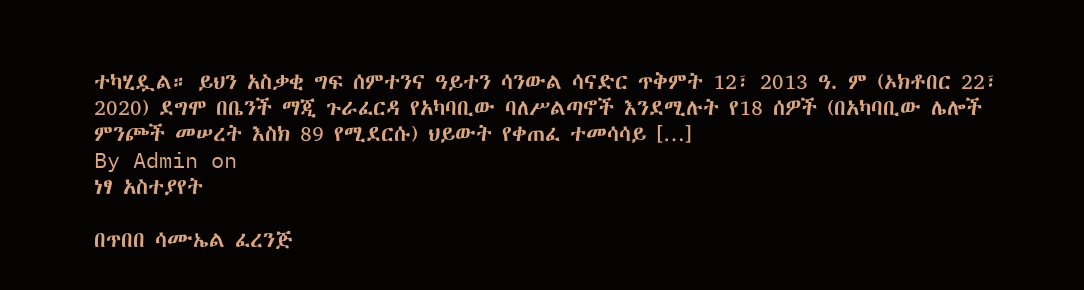ተካሂዷል። ይህን አስቃቂ ግፍ ሰምተንና ዓይተን ሳንውል ሳናድር ጥቅምት 12፣ 2013 ዓ. ም (ኦክቶበር 22፣ 2020) ደግሞ በቤንች ማጂ ጉራፈርዳ የአካባቢው ባለሥልጣኖች እንደሚሉት የ18 ሰዎች (በአካባቢው ሌሎች ምንጮች መሠረት እስክ 89 የሚደርሱ) ህይውት የቀጠፈ ተመሳሳይ […]
By Admin on
ነፃ አስተያየት

በጥበበ ሳሙኤል ፈረንጅ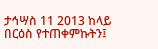ታኅሣስ 11 2013 ከላይ በርዕስ የተጠቀምኩትን፤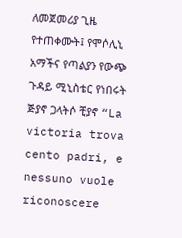ለመጀመሪያ ጊዜ የተጠቀሙት፤ የሞሶሊኒ አማችና የጣልያን የውጭ ጉዳይ ሚኒስቴር የነበሩት ጅያኖ ጋላትሶ ቺያኖ “La victoria trova cento padri, e nessuno vuole riconoscere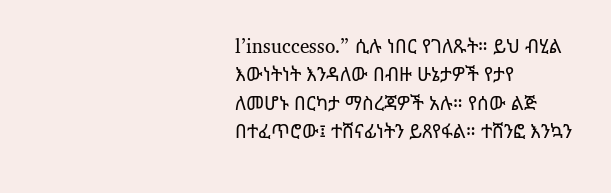l’insuccesso.” ሲሉ ነበር የገለጹት። ይህ ብሂል እውነትነት እንዳለው በብዙ ሁኔታዎች የታየ ለመሆኑ በርካታ ማስረጃዎች አሉ። የሰው ልጅ በተፈጥሮው፤ ተሸናፊነትን ይጸየፋል። ተሸንፎ እንኳን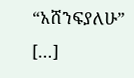“አሸንፍያለሁ” […]